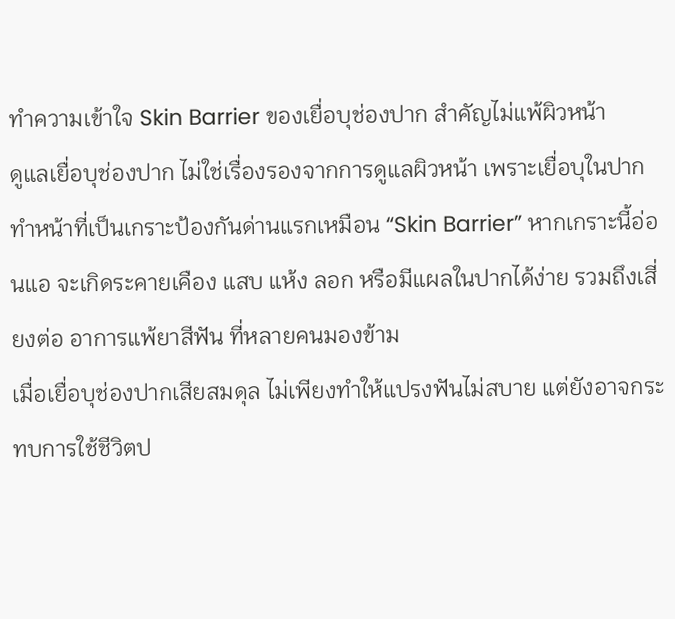ทำความเข้าใจ Skin Barrier ของเยื่อบุช่องปาก สำคัญไม่แพ้ผิวหน้า
ดูแลเยื่อบุช่องปาก ไม่ใช่เรื่องรองจากการดูแลผิวหน้า เพราะเยื่อบุในปากทำหน้าที่เป็นเกราะป้องกันด่านแรกเหมือน “Skin Barrier” หากเกราะนี้อ่อนแอ จะเกิดระคายเคือง แสบ แห้ง ลอก หรือมีแผลในปากได้ง่าย รวมถึงเสี่ยงต่อ อาการแพ้ยาสีฟัน ที่หลายคนมองข้าม
เมื่อเยื่อบุช่องปากเสียสมดุล ไม่เพียงทำให้แปรงฟันไม่สบาย แต่ยังอาจกระทบการใช้ชีวิตป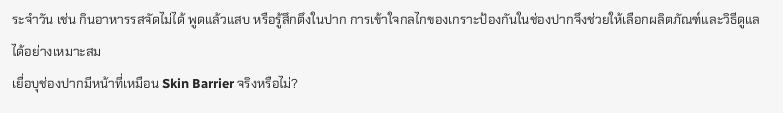ระจำวัน เช่น กินอาหารรสจัดไม่ได้ พูดแล้วแสบ หรือรู้สึกตึงในปาก การเข้าใจกลไกของเกราะป้องกันในช่องปากจึงช่วยให้เลือกผลิตภัณฑ์และวิธีดูแลได้อย่างเหมาะสม
เยื่อบุช่องปากมีหน้าที่เหมือน Skin Barrier จริงหรือไม่?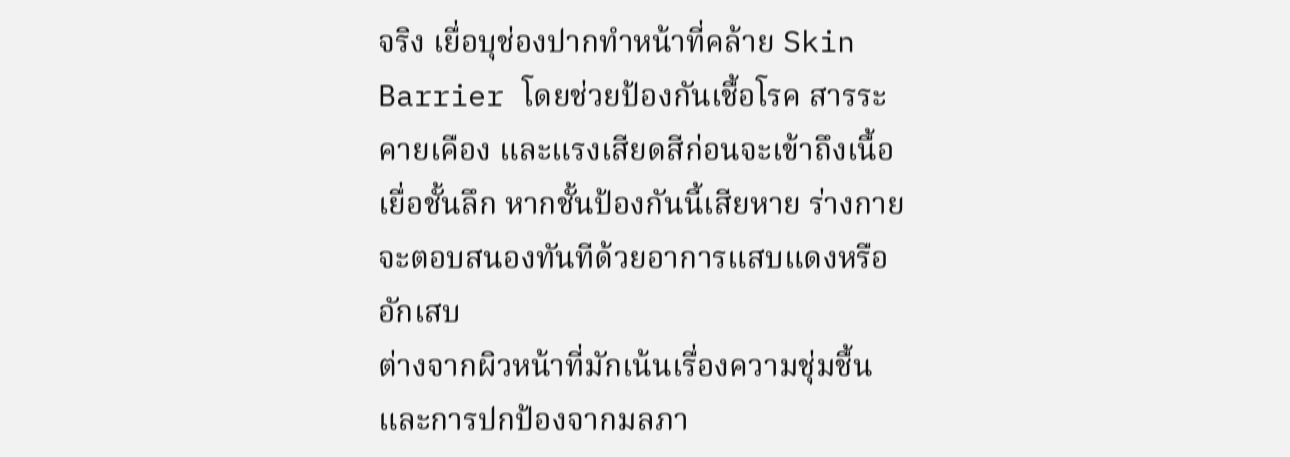จริง เยื่อบุช่องปากทำหน้าที่คล้าย Skin Barrier โดยช่วยป้องกันเชื้อโรค สารระคายเคือง และแรงเสียดสีก่อนจะเข้าถึงเนื้อเยื่อชั้นลึก หากชั้นป้องกันนี้เสียหาย ร่างกายจะตอบสนองทันทีด้วยอาการแสบแดงหรืออักเสบ
ต่างจากผิวหน้าที่มักเน้นเรื่องความชุ่มชื้นและการปกป้องจากมลภา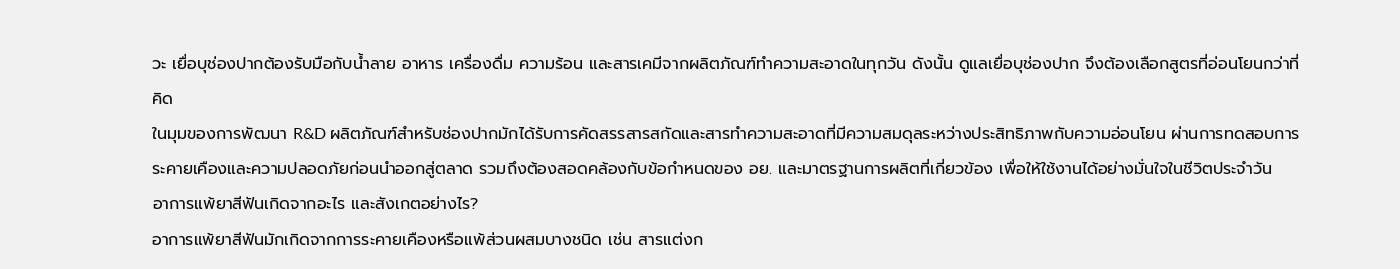วะ เยื่อบุช่องปากต้องรับมือกับน้ำลาย อาหาร เครื่องดื่ม ความร้อน และสารเคมีจากผลิตภัณฑ์ทำความสะอาดในทุกวัน ดังนั้น ดูแลเยื่อบุช่องปาก จึงต้องเลือกสูตรที่อ่อนโยนกว่าที่คิด
ในมุมของการพัฒนา R&D ผลิตภัณฑ์สำหรับช่องปากมักได้รับการคัดสรรสารสกัดและสารทำความสะอาดที่มีความสมดุลระหว่างประสิทธิภาพกับความอ่อนโยน ผ่านการทดสอบการระคายเคืองและความปลอดภัยก่อนนำออกสู่ตลาด รวมถึงต้องสอดคล้องกับข้อกำหนดของ อย. และมาตรฐานการผลิตที่เกี่ยวข้อง เพื่อให้ใช้งานได้อย่างมั่นใจในชีวิตประจำวัน
อาการแพ้ยาสีฟันเกิดจากอะไร และสังเกตอย่างไร?
อาการแพ้ยาสีฟันมักเกิดจากการระคายเคืองหรือแพ้ส่วนผสมบางชนิด เช่น สารแต่งก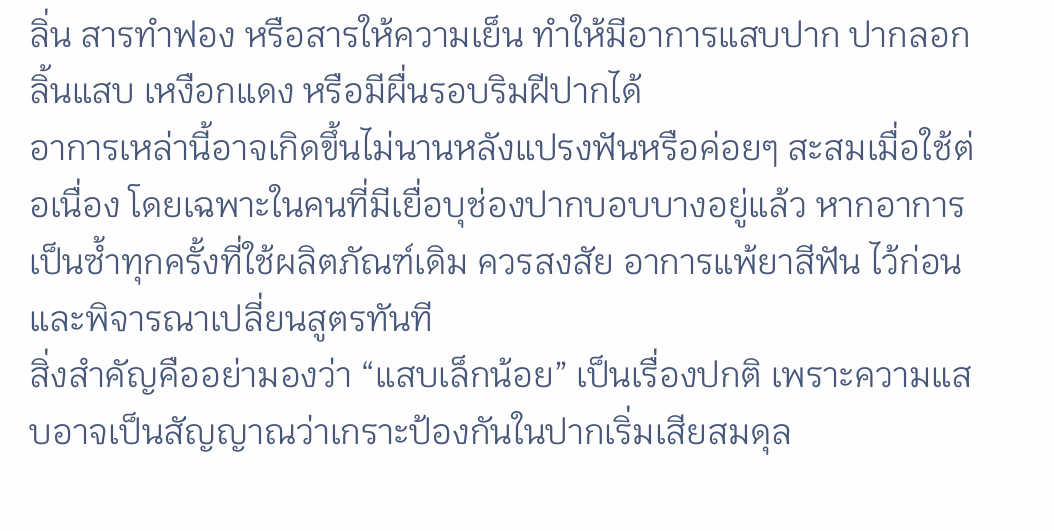ลิ่น สารทำฟอง หรือสารให้ความเย็น ทำให้มีอาการแสบปาก ปากลอก ลิ้นแสบ เหงือกแดง หรือมีผื่นรอบริมฝีปากได้
อาการเหล่านี้อาจเกิดขึ้นไม่นานหลังแปรงฟันหรือค่อยๆ สะสมเมื่อใช้ต่อเนื่อง โดยเฉพาะในคนที่มีเยื่อบุช่องปากบอบบางอยู่แล้ว หากอาการเป็นซ้ำทุกครั้งที่ใช้ผลิตภัณฑ์เดิม ควรสงสัย อาการแพ้ยาสีฟัน ไว้ก่อน และพิจารณาเปลี่ยนสูตรทันที
สิ่งสำคัญคืออย่ามองว่า “แสบเล็กน้อย” เป็นเรื่องปกติ เพราะความแสบอาจเป็นสัญญาณว่าเกราะป้องกันในปากเริ่มเสียสมดุล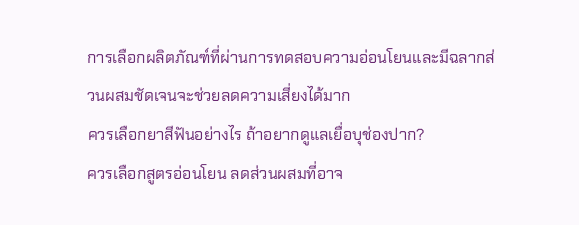การเลือกผลิตภัณฑ์ที่ผ่านการทดสอบความอ่อนโยนและมีฉลากส่วนผสมชัดเจนจะช่วยลดความเสี่ยงได้มาก
ควรเลือกยาสีฟันอย่างไร ถ้าอยากดูแลเยื่อบุช่องปาก?
ควรเลือกสูตรอ่อนโยน ลดส่วนผสมที่อาจ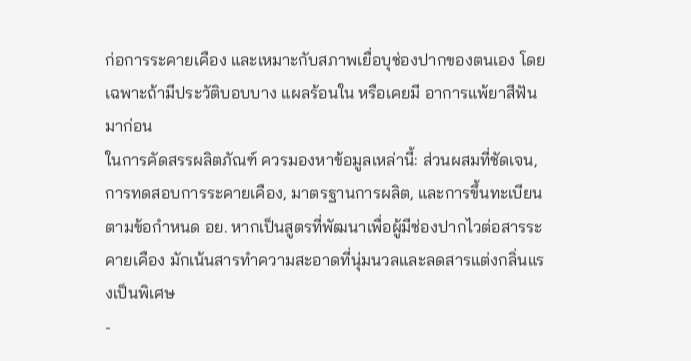ก่อการระคายเคือง และเหมาะกับสภาพเยื่อบุช่องปากของตนเอง โดยเฉพาะถ้ามีประวัติบอบบาง แผลร้อนใน หรือเคยมี อาการแพ้ยาสีฟัน มาก่อน
ในการคัดสรรผลิตภัณฑ์ ควรมองหาข้อมูลเหล่านี้: ส่วนผสมที่ชัดเจน, การทดสอบการระคายเคือง, มาตรฐานการผลิต, และการขึ้นทะเบียนตามข้อกำหนด อย. หากเป็นสูตรที่พัฒนาเพื่อผู้มีช่องปากไวต่อสารระคายเคือง มักเน้นสารทำความสะอาดที่นุ่มนวลและลดสารแต่งกลิ่นแรงเป็นพิเศษ
-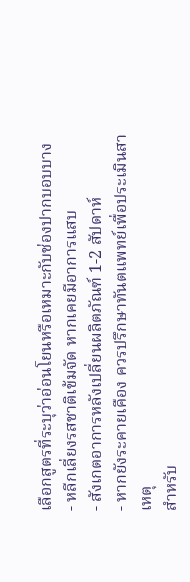เลือกสูตรที่ระบุว่าอ่อนโยนหรือเหมาะกับช่องปากบอบบาง
- หลีกเลี่ยงรสชาติเข้มจัด หากเคยมีอาการแสบ
- สังเกตอาการหลังเปลี่ยนผลิตภัณฑ์ 1-2 สัปดาห์
- หากยังระคายเคือง ควรปรึกษาทันตแพทย์เพื่อประเมินสาเหตุ
สำหรับ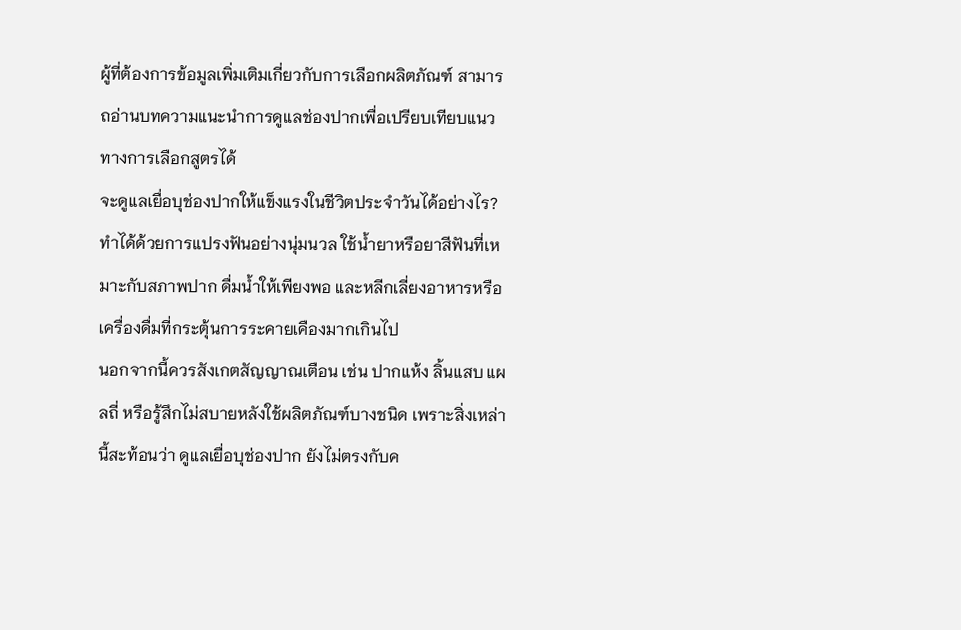ผู้ที่ต้องการข้อมูลเพิ่มเติมเกี่ยวกับการเลือกผลิตภัณฑ์ สามารถอ่านบทความแนะนำการดูแลช่องปากเพื่อเปรียบเทียบแนวทางการเลือกสูตรได้
จะดูแลเยื่อบุช่องปากให้แข็งแรงในชีวิตประจำวันได้อย่างไร?
ทำได้ด้วยการแปรงฟันอย่างนุ่มนวล ใช้น้ำยาหรือยาสีฟันที่เหมาะกับสภาพปาก ดื่มน้ำให้เพียงพอ และหลีกเลี่ยงอาหารหรือเครื่องดื่มที่กระตุ้นการระคายเคืองมากเกินไป
นอกจากนี้ควรสังเกตสัญญาณเตือน เช่น ปากแห้ง ลิ้นแสบ แผลถี่ หรือรู้สึกไม่สบายหลังใช้ผลิตภัณฑ์บางชนิด เพราะสิ่งเหล่านี้สะท้อนว่า ดูแลเยื่อบุช่องปาก ยังไม่ตรงกับค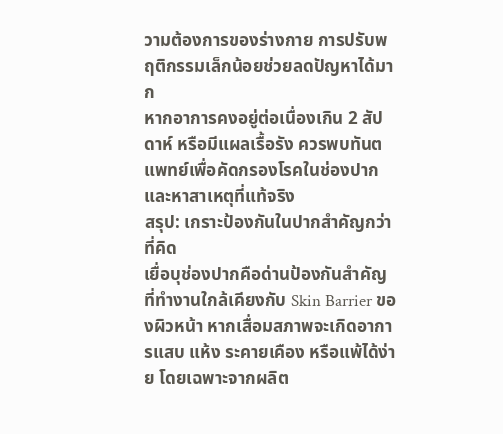วามต้องการของร่างกาย การปรับพฤติกรรมเล็กน้อยช่วยลดปัญหาได้มาก
หากอาการคงอยู่ต่อเนื่องเกิน 2 สัปดาห์ หรือมีแผลเรื้อรัง ควรพบทันตแพทย์เพื่อคัดกรองโรคในช่องปากและหาสาเหตุที่แท้จริง
สรุป: เกราะป้องกันในปากสำคัญกว่าที่คิด
เยื่อบุช่องปากคือด่านป้องกันสำคัญที่ทำงานใกล้เคียงกับ Skin Barrier ของผิวหน้า หากเสื่อมสภาพจะเกิดอาการแสบ แห้ง ระคายเคือง หรือแพ้ได้ง่าย โดยเฉพาะจากผลิต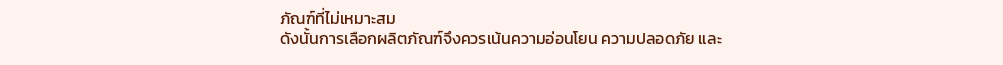ภัณฑ์ที่ไม่เหมาะสม
ดังนั้นการเลือกผลิตภัณฑ์จึงควรเน้นความอ่อนโยน ความปลอดภัย และ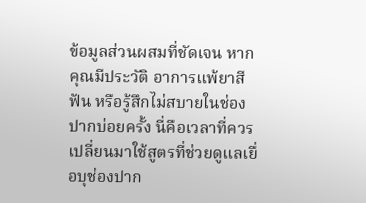ข้อมูลส่วนผสมที่ชัดเจน หากคุณมีประวัติ อาการแพ้ยาสีฟัน หรือรู้สึกไม่สบายในช่องปากบ่อยครั้ง นี่คือเวลาที่ควรเปลี่ยนมาใช้สูตรที่ช่วยดูแลเยื่อบุช่องปาก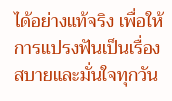ได้อย่างแท้จริง เพื่อให้การแปรงฟันเป็นเรื่องสบายและมั่นใจทุกวัน